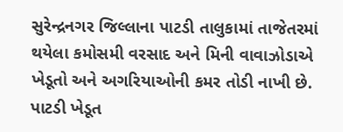સુરેન્દ્રનગર જિલ્લાના પાટડી તાલુકામાં તાજેતરમાં થયેલા કમોસમી વરસાદ અને મિની વાવાઝોડાએ ખેડૂતો અને અગરિયાઓની કમર તોડી નાખી છે. પાટડી ખેડૂત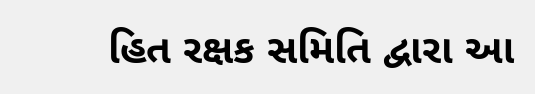હિત રક્ષક સમિતિ દ્વારા આ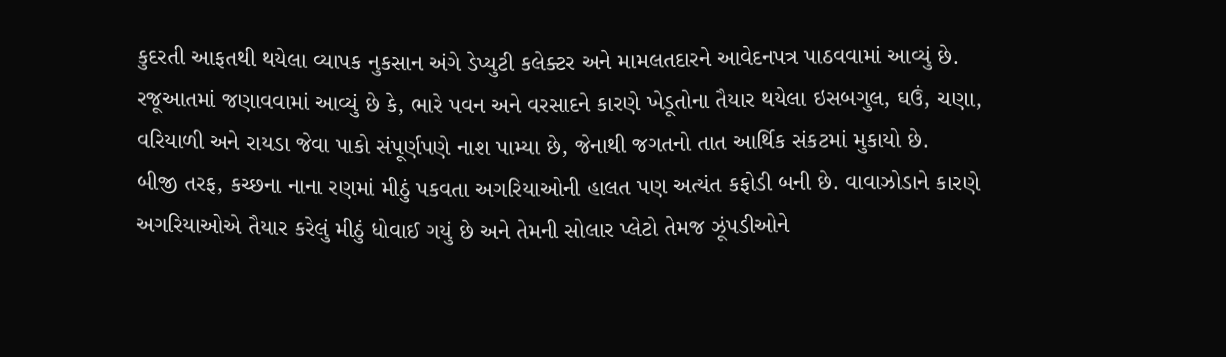કુદરતી આફતથી થયેલા વ્યાપક નુકસાન અંગે ડેપ્યુટી કલેક્ટર અને મામલતદારને આવેદનપત્ર પાઠવવામાં આવ્યું છે.
રજૂઆતમાં જણાવવામાં આવ્યું છે કે, ભારે પવન અને વરસાદને કારણે ખેડૂતોના તૈયાર થયેલા ઇસબગુલ, ઘઉં, ચણા, વરિયાળી અને રાયડા જેવા પાકો સંપૂર્ણપણે નાશ પામ્યા છે, જેનાથી જગતનો તાત આર્થિક સંકટમાં મુકાયો છે.
બીજી તરફ, કચ્છના નાના રણમાં મીઠું પકવતા અગરિયાઓની હાલત પણ અત્યંત કફોડી બની છે. વાવાઝોડાને કારણે અગરિયાઓએ તૈયાર કરેલું મીઠું ધોવાઈ ગયું છે અને તેમની સોલાર પ્લેટો તેમજ ઝૂંપડીઓને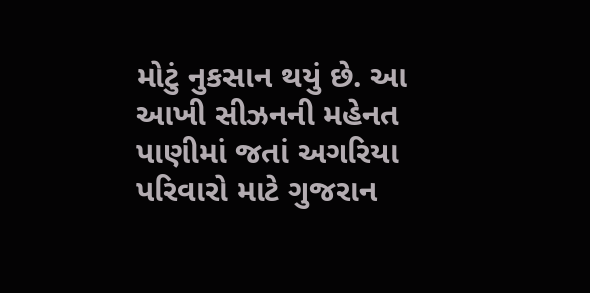મોટું નુકસાન થયું છે. આ આખી સીઝનની મહેનત પાણીમાં જતાં અગરિયા પરિવારો માટે ગુજરાન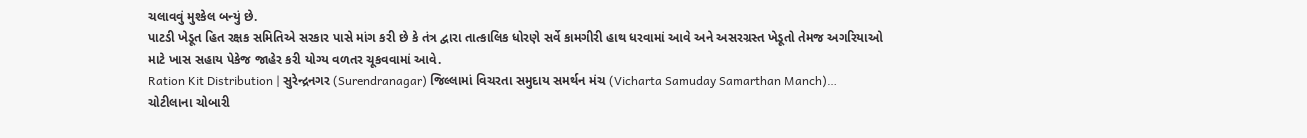ચલાવવું મુશ્કેલ બન્યું છે.
પાટડી ખેડૂત હિત રક્ષક સમિતિએ સરકાર પાસે માંગ કરી છે કે તંત્ર દ્વારા તાત્કાલિક ધોરણે સર્વે કામગીરી હાથ ધરવામાં આવે અને અસરગ્રસ્ત ખેડૂતો તેમજ અગરિયાઓ માટે ખાસ સહાય પેકેજ જાહેર કરી યોગ્ય વળતર ચૂકવવામાં આવે.
Ration Kit Distribution | સુરેન્દ્રનગર (Surendranagar) જિલ્લામાં વિચરતા સમુદાય સમર્થન મંચ (Vicharta Samuday Samarthan Manch)…
ચોટીલાના ચોબારી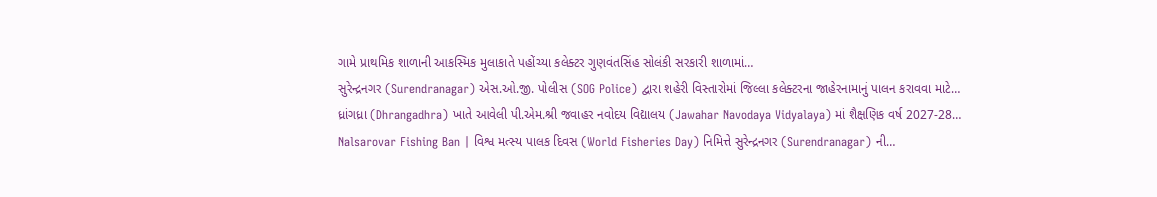ગામે પ્રાથમિક શાળાની આકસ્મિક મુલાકાતે પહોંચ્યા કલેક્ટર ગુણવંતસિંહ સોલંકી સરકારી શાળામાં…
સુરેન્દ્રનગર (Surendranagar) એસ.ઓ.જી. પોલીસ (SOG Police) દ્વારા શહેરી વિસ્તારોમાં જિલ્લા કલેક્ટરના જાહેરનામાનું પાલન કરાવવા માટે…
ધ્રાંગધ્રા (Dhrangadhra) ખાતે આવેલી પી.એમ.શ્રી જવાહર નવોદય વિદ્યાલય (Jawahar Navodaya Vidyalaya) માં શૈક્ષણિક વર્ષ 2027-28…
Nalsarovar Fishing Ban | વિશ્વ મત્સ્ય પાલક દિવસ (World Fisheries Day) નિમિત્તે સુરેન્દ્રનગર (Surendranagar) ની…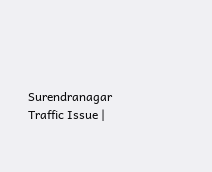Surendranagar Traffic Issue |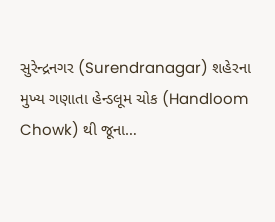સુરેન્દ્રનગર (Surendranagar) શહેરના મુખ્ય ગણાતા હેન્ડલૂમ ચોક (Handloom Chowk) થી જૂના…